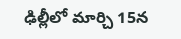ఢిల్లీలో మార్చి 15న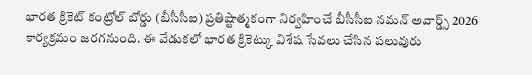భారత క్రికెట్ కంట్రోల్ బోర్డు (బీసీసీఐ) ప్రతిష్టాత్మకంగా నిర్వహించే బీసీసీఐ నమన్ అవార్డ్స్ 2026 కార్యక్రమం జరగనుంది. ఈ వేడుకలో భారత క్రికెట్కు విశేష సేవలు చేసిన పలువురు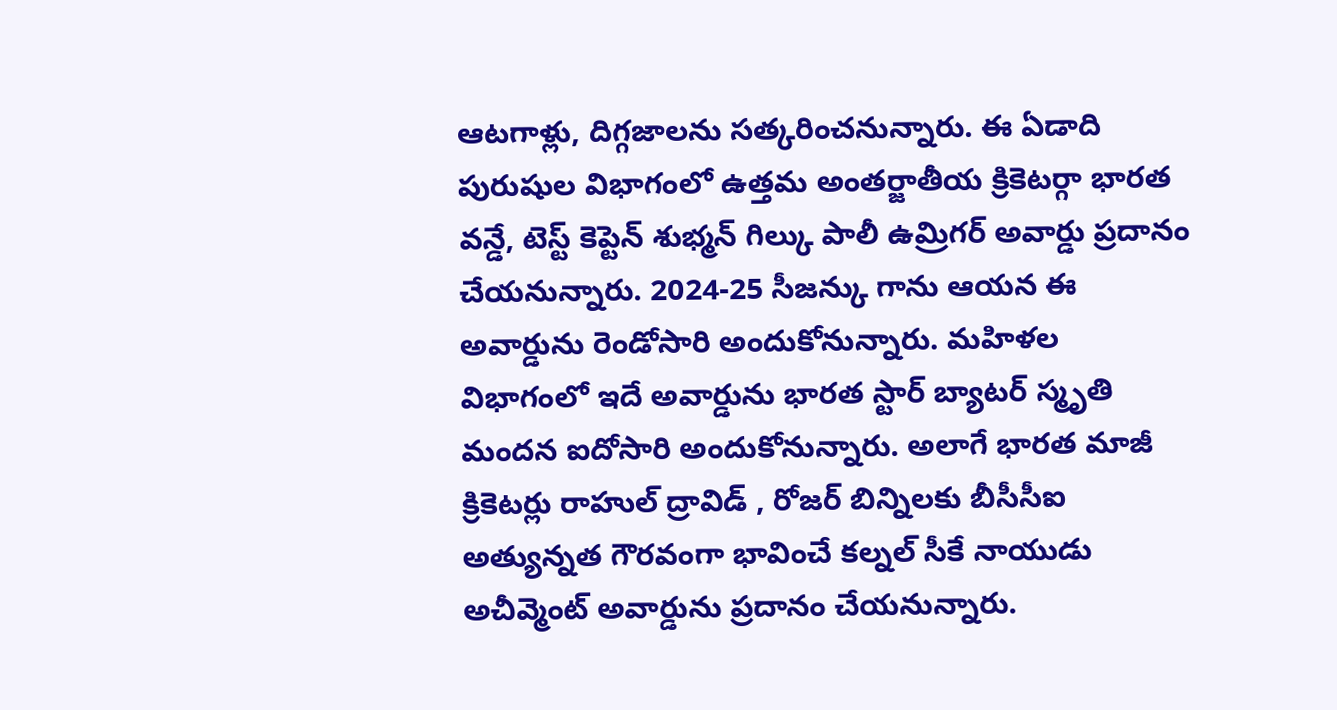ఆటగాళ్లు, దిగ్గజాలను సత్కరించనున్నారు. ఈ ఏడాది పురుషుల విభాగంలో ఉత్తమ అంతర్జాతీయ క్రికెటర్గా భారత వన్డే, టెస్ట్ కెప్టెన్ శుభ్మన్ గిల్కు పాలీ ఉమ్రిగర్ అవార్డు ప్రదానం చేయనున్నారు. 2024-25 సీజన్కు గాను ఆయన ఈ అవార్డును రెండోసారి అందుకోనున్నారు. మహిళల విభాగంలో ఇదే అవార్డును భారత స్టార్ బ్యాటర్ స్మృతి మందన ఐదోసారి అందుకోనున్నారు. అలాగే భారత మాజీ క్రికెటర్లు రాహుల్ ద్రావిడ్ , రోజర్ బిన్నిలకు బీసీసీఐ అత్యున్నత గౌరవంగా భావించే కల్నల్ సీకే నాయుడు అచీవ్మెంట్ అవార్డును ప్రదానం చేయనున్నారు.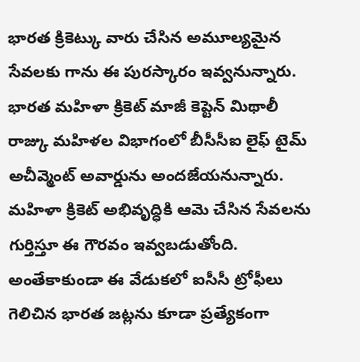భారత క్రికెట్కు వారు చేసిన అమూల్యమైన సేవలకు గాను ఈ పురస్కారం ఇవ్వనున్నారు. భారత మహిళా క్రికెట్ మాజీ కెప్టెన్ మిథాలీ రాజ్కు మహిళల విభాగంలో బీసీసీఐ లైఫ్ టైమ్ అచీవ్మెంట్ అవార్డును అందజేయనున్నారు. మహిళా క్రికెట్ అభివృద్ధికి ఆమె చేసిన సేవలను గుర్తిస్తూ ఈ గౌరవం ఇవ్వబడుతోంది. అంతేకాకుండా ఈ వేడుకలో ఐసీసీ ట్రోఫీలు గెలిచిన భారత జట్లను కూడా ప్రత్యేకంగా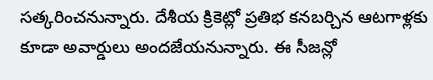సత్కరించనున్నారు. దేశీయ క్రికెట్లో ప్రతిభ కనబర్చిన ఆటగాళ్లకు కూడా అవార్డులు అందజేయనున్నారు. ఈ సీజన్లో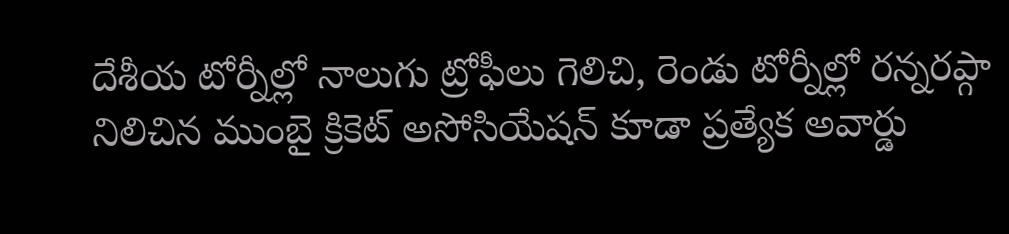దేశీయ టోర్నీల్లో నాలుగు ట్రోఫీలు గెలిచి, రెండు టోర్నీల్లో రన్నరప్గా నిలిచిన ముంబై క్రికెట్ అసోసియేషన్ కూడా ప్రత్యేక అవార్డు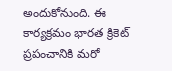అందుకోనుంది. ఈ కార్యక్రమం భారత క్రికెట్ ప్రపంచానికి మరో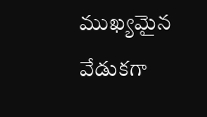ముఖ్యమైన వేడుకగా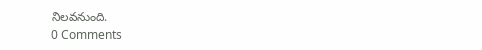నిలవనుంది.
0 Comments